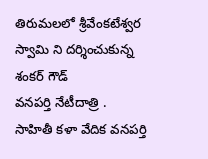తిరుమలలో శ్రీవేంకటేశ్వర స్వామి ని దర్శించుకున్న శంకర్ గౌడ్
వనపర్తి నేటీదాత్రి .
సాహితీ కళా వేదిక వనపర్తి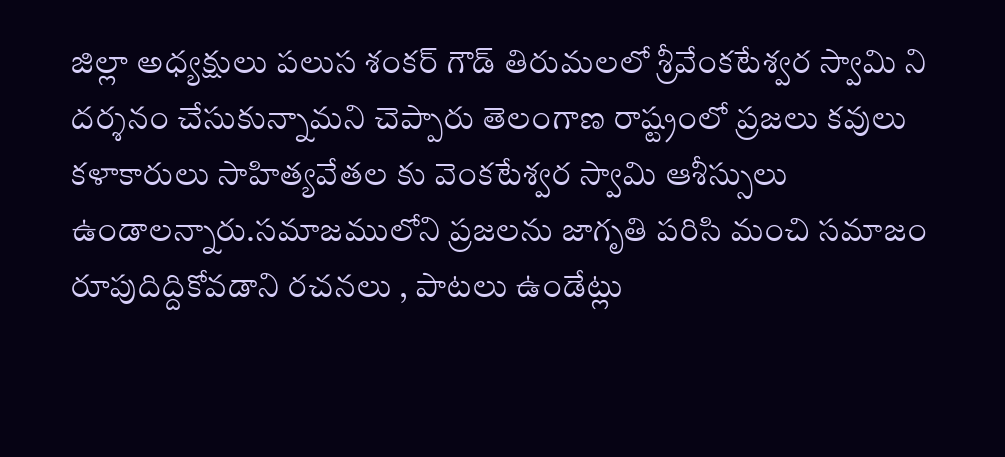జిల్లా అధ్యక్షులు పలుస శంకర్ గౌడ్ తిరుమలలో శ్రీవేంకటేశ్వర స్వామి ని దర్శనం చేసుకున్నామని చెప్పారు తెలంగాణ రాష్ట్రంలో ప్రజలు కవులు కళాకారులు సాహిత్యవేతల కు వెంకటేశ్వర స్వామి ఆశీస్సులు ఉండాలన్నారు.సమాజములోని ప్రజలను జాగృతి పరిసి మంచి సమాజం రూపుదిద్దికోవడాని రచనలు , పాటలు ఉండేట్లు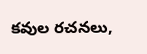కవుల రచనలు,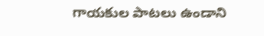గాయకుల పాటలు ఉండాని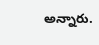అన్నారు.